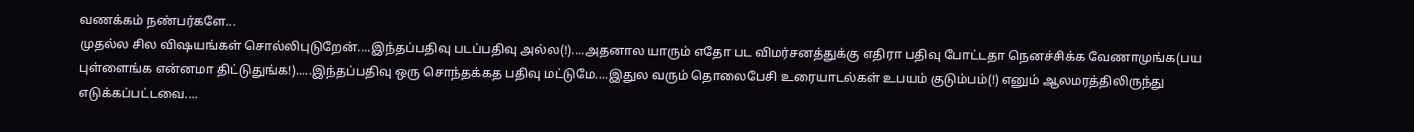வணக்கம் நண்பர்களே...
முதல்ல சில விஷயங்கள் சொல்லிபுடுறேன்....இந்தப்பதிவு படப்பதிவு அல்ல(!)....அதனால யாரும் எதோ பட விமர்சனத்துக்கு எதிரா பதிவு போட்டதா நெனச்சிக்க வேணாமுங்க(பய புள்ளைங்க என்னமா திட்டுதுங்க!).....இந்தப்பதிவு ஒரு சொந்தக்கத பதிவு மட்டுமே....இதுல வரும் தொலைபேசி உரையாடல்கள் உபயம் குடும்பம்(!) எனும் ஆலமரத்திலிருந்து எடுக்கப்பட்டவை....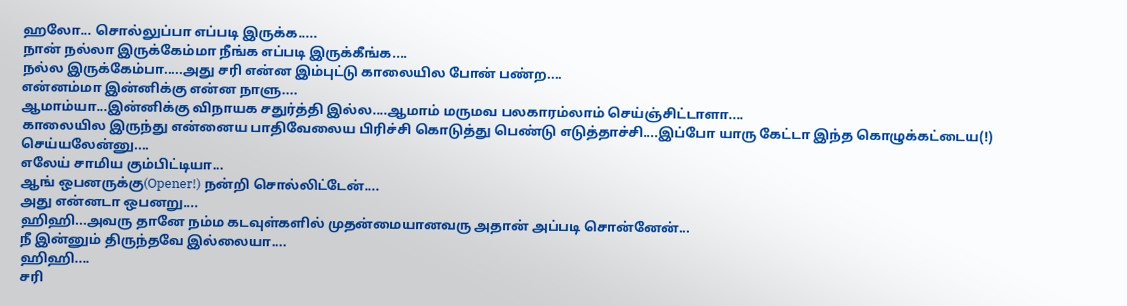ஹலோ... சொல்லுப்பா எப்படி இருக்க.....
நான் நல்லா இருக்கேம்மா நீங்க எப்படி இருக்கீங்க....
நல்ல இருக்கேம்பா.....அது சரி என்ன இம்புட்டு காலையில போன் பண்ற....
என்னம்மா இன்னிக்கு என்ன நாளு....
ஆமாம்யா...இன்னிக்கு விநாயக சதுர்த்தி இல்ல....ஆமாம் மருமவ பலகாரம்லாம் செய்ஞ்சிட்டாளா....
காலையில இருந்து என்னைய பாதிவேலைய பிரிச்சி கொடுத்து பெண்டு எடுத்தாச்சி....இப்போ யாரு கேட்டா இந்த கொழுக்கட்டைய(!) செய்யலேன்னு....
எலேய் சாமிய கும்பிட்டியா...
ஆங் ஒபனருக்கு(Opener!) நன்றி சொல்லிட்டேன்....
அது என்னடா ஒபனறு....
ஹிஹி...அவரு தானே நம்ம கடவுள்களில் முதன்மையானவரு அதான் அப்படி சொன்னேன்...
நீ இன்னும் திருந்தவே இல்லையா....
ஹிஹி....
சரி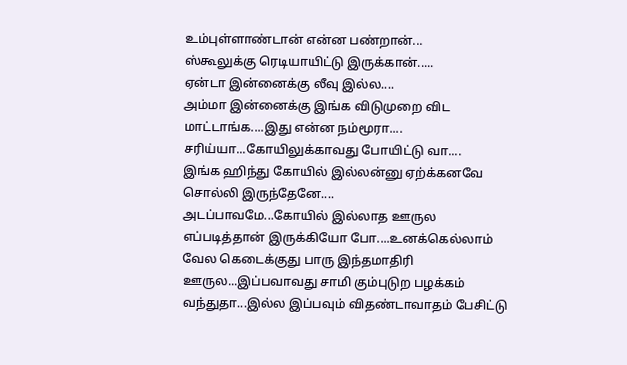உம்புள்ளாண்டான் என்ன பண்றான்...
ஸ்கூலுக்கு ரெடியாயிட்டு இருக்கான்.....
ஏன்டா இன்னைக்கு லீவு இல்ல....
அம்மா இன்னைக்கு இங்க விடுமுறை விட மாட்டாங்க....இது என்ன நம்மூரா....
சரிய்யா...கோயிலுக்காவது போயிட்டு வா....
இங்க ஹிந்து கோயில் இல்லன்னு ஏற்க்கனவே சொல்லி இருந்தேனே....
அடப்பாவமே...கோயில் இல்லாத ஊருல எப்படித்தான் இருக்கியோ போ....உனக்கெல்லாம் வேல கெடைக்குது பாரு இந்தமாதிரி ஊருல...இப்பவாவது சாமி கும்புடுற பழக்கம் வந்துதா...இல்ல இப்பவும் விதண்டாவாதம் பேசிட்டு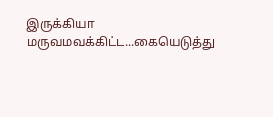இருக்கியா மருவமவக்கிட்ட...கையெடுத்து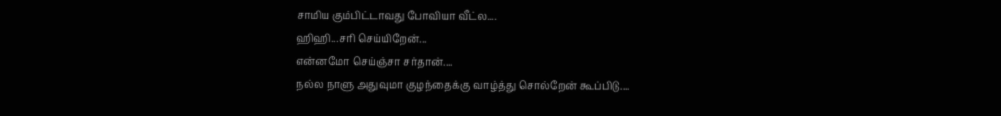சாமிய கும்பிட்டாவது போவியா வீட்ல....
ஹிஹி...சரி செய்யிறேன்...
என்னமோ செய்ஞ்சா சர்தான்....
நல்ல நாளு அதுவுமா குழந்தைக்கு வாழ்த்து சொல்றேன் கூப்பிடு....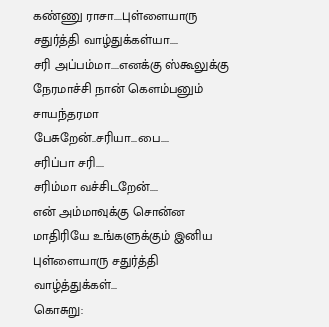கண்ணு ராசா....புள்ளையாரு சதுர்த்தி வாழ்துக்கள்யா....
சரி அப்பம்மா....எனக்கு ஸ்கூலுக்கு நேரமாச்சி நான் கெளம்பனும் சாயந்தரமா பேசுறேன்..சரியா...பை....
சரிப்பா சரி....
சரிம்மா வச்சிடறேன்....
என் அம்மாவுக்கு சொன்ன மாதிரியே உங்களுக்கும் இனிய புள்ளையாரு சதுர்த்தி வாழ்த்துக்கள்...
கொசுறு: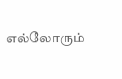எல்லோரும்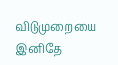விடுமுறையை இனிதே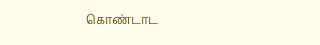கொண்டாட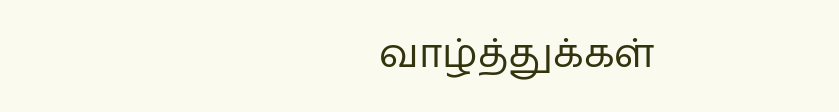வாழ்த்துக்கள்